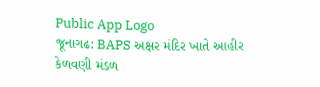Public App Logo
જૂનાગઢ: BAPS અક્ષર મંદિર ખાતે આહીર કેળવણી મંડળ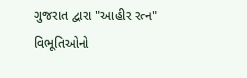ગુજરાત દ્વારા "આહીર રત્ન" વિભૂતિઓનો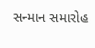સન્માન સમારોહ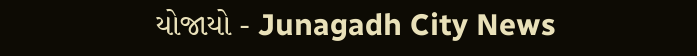યોજાયો - Junagadh City News